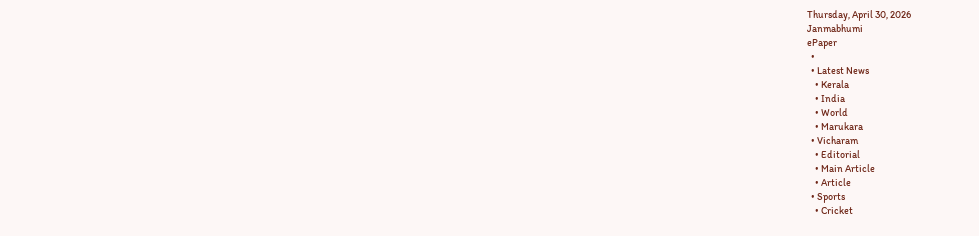Thursday, April 30, 2026
Janmabhumi
ePaper
  •
  • Latest News
    • Kerala
    • India
    • World
    • Marukara
  • Vicharam
    • Editorial
    • Main Article
    • Article
  • Sports
    • Cricket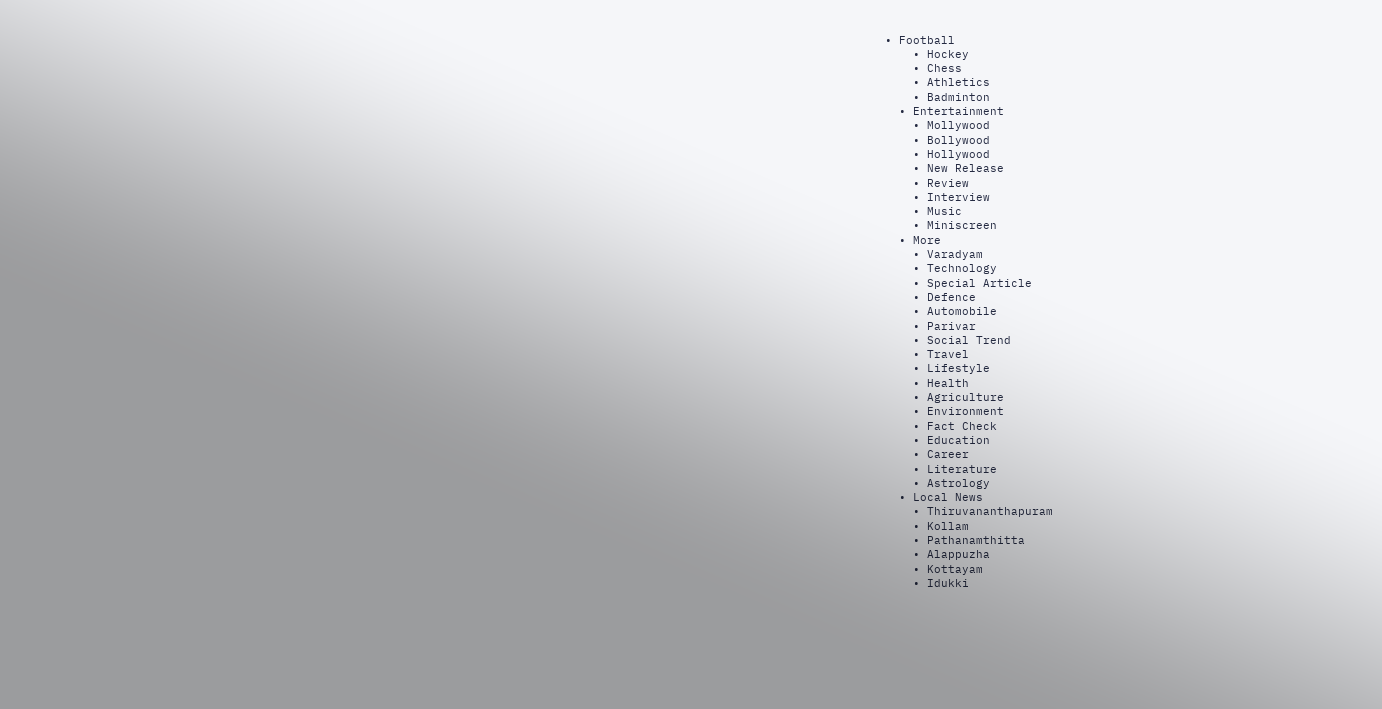• Football
    • Hockey
    • Chess
    • Athletics
    • Badminton
  • Entertainment
    • Mollywood
    • Bollywood
    • Hollywood
    • New Release
    • Review
    • Interview
    • Music
    • Miniscreen
  • More
    • Varadyam
    • Technology
    • Special Article
    • Defence
    • Automobile
    • Parivar
    • Social Trend
    • Travel
    • Lifestyle
    • Health
    • Agriculture
    • Environment
    • Fact Check
    • Education
    • Career
    • Literature
    • Astrology
  • Local News
    • Thiruvananthapuram
    • Kollam
    • Pathanamthitta
    • Alappuzha
    • Kottayam
    • Idukki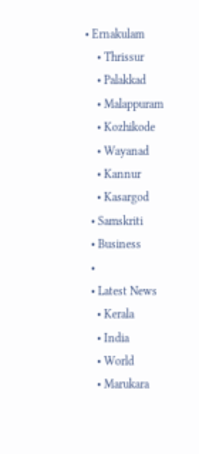• Ernakulam
    • Thrissur
    • Palakkad
    • Malappuram
    • Kozhikode
    • Wayanad
    • Kannur
    • Kasargod
  • Samskriti
  • Business
  •
  • Latest News
    • Kerala
    • India
    • World
    • Marukara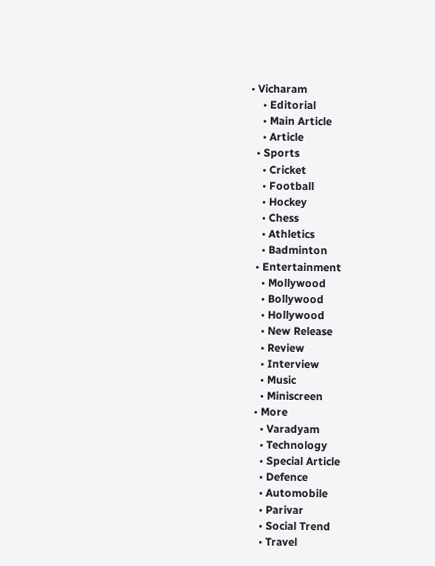• Vicharam
    • Editorial
    • Main Article
    • Article
  • Sports
    • Cricket
    • Football
    • Hockey
    • Chess
    • Athletics
    • Badminton
  • Entertainment
    • Mollywood
    • Bollywood
    • Hollywood
    • New Release
    • Review
    • Interview
    • Music
    • Miniscreen
  • More
    • Varadyam
    • Technology
    • Special Article
    • Defence
    • Automobile
    • Parivar
    • Social Trend
    • Travel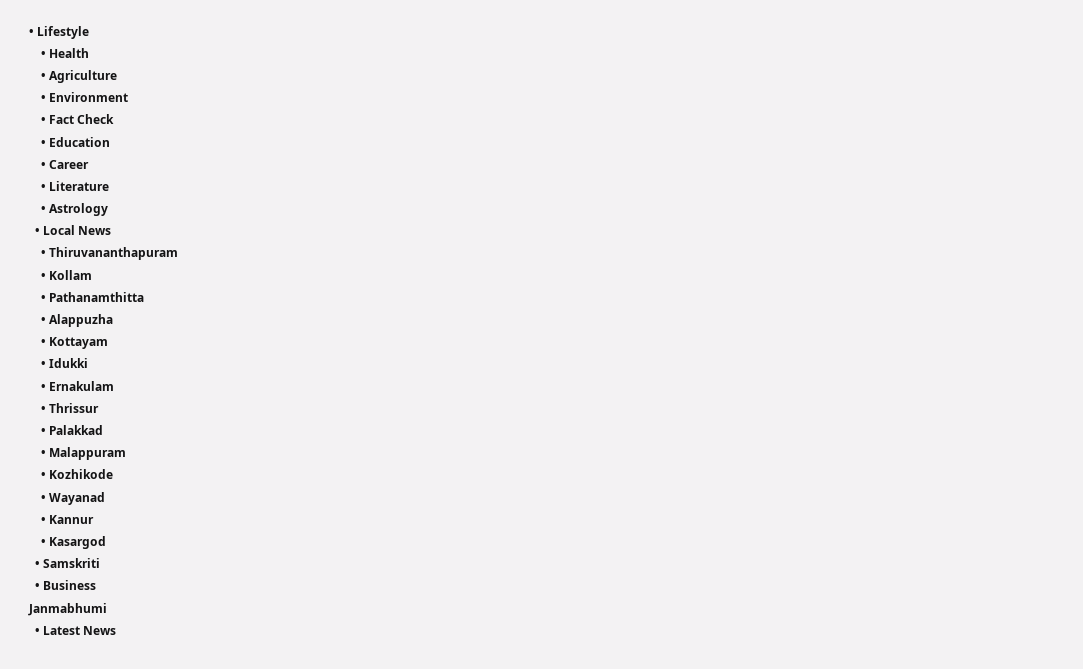• Lifestyle
    • Health
    • Agriculture
    • Environment
    • Fact Check
    • Education
    • Career
    • Literature
    • Astrology
  • Local News
    • Thiruvananthapuram
    • Kollam
    • Pathanamthitta
    • Alappuzha
    • Kottayam
    • Idukki
    • Ernakulam
    • Thrissur
    • Palakkad
    • Malappuram
    • Kozhikode
    • Wayanad
    • Kannur
    • Kasargod
  • Samskriti
  • Business
Janmabhumi
  • Latest News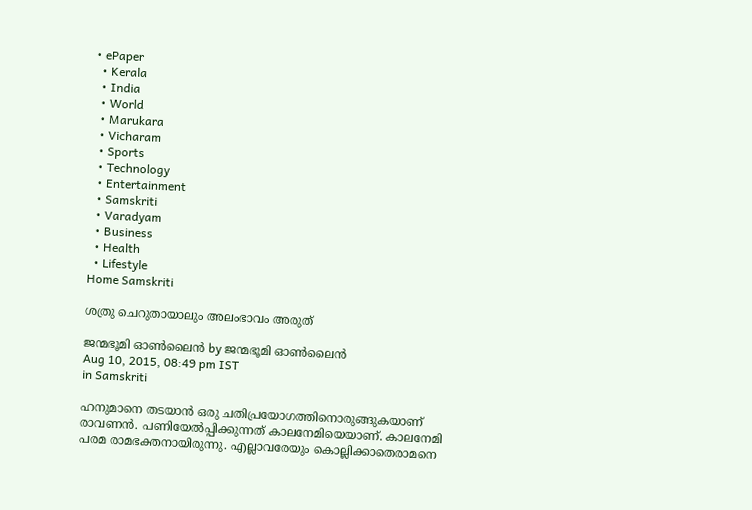• ePaper
  • Kerala
  • India
  • World
  • Marukara
  • Vicharam
  • Sports
  • Technology
  • Entertainment
  • Samskriti
  • Varadyam
  • Business
  • Health
  • Lifestyle
Home Samskriti

ശത്രു ചെറുതായാലും അലംഭാവം അരുത്

ജന്മഭൂമി ഓണ്‍ലൈന്‍ by ജന്മഭൂമി ഓണ്‍ലൈന്‍
Aug 10, 2015, 08:49 pm IST
in Samskriti

ഹനുമാനെ തടയാന്‍ ഒരു ചതിപ്രയോഗത്തിനൊരുങ്ങുകയാണ് രാവണന്‍. പണിയേല്‍പ്പിക്കുന്നത് കാലനേമിയെയാണ്. കാലനേമി പരമ രാമഭക്തനായിരുന്നു. എല്ലാവരേയും കൊല്ലിക്കാതെരാമനെ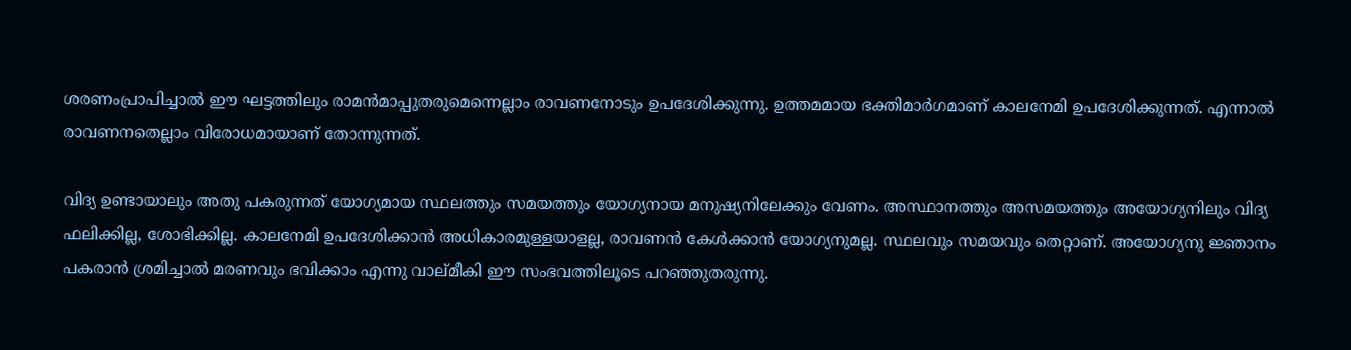ശരണംപ്രാപിച്ചാല്‍ ഈ ഘട്ടത്തിലും രാമന്‍മാപ്പുതരുമെന്നെല്ലാം രാവണനോടും ഉപദേശിക്കുന്നു. ഉത്തമമായ ഭക്തിമാര്‍ഗമാണ് കാലനേമി ഉപദേശിക്കുന്നത്. എന്നാല്‍ രാവണനതെല്ലാം വിരോധമായാണ് തോന്നുന്നത്.

വിദ്യ ഉണ്ടായാലും അതു പകരുന്നത് യോഗ്യമായ സ്ഥലത്തും സമയത്തും യോഗ്യനായ മനുഷ്യനിലേക്കും വേണം. അസ്ഥാനത്തും അസമയത്തും അയോഗ്യനിലും വിദ്യ ഫലിക്കില്ല, ശോഭിക്കില്ല. കാലനേമി ഉപദേശിക്കാന്‍ അധികാരമുള്ളയാളല്ല, രാവണന്‍ കേള്‍ക്കാന്‍ യോഗ്യനുമല്ല. സ്ഥലവും സമയവും തെറ്റാണ്. അയോഗ്യനു ജ്ഞാനം പകരാന്‍ ശ്രമിച്ചാല്‍ മരണവും ഭവിക്കാം എന്നു വാല്മീകി ഈ സംഭവത്തിലൂടെ പറഞ്ഞുതരുന്നു.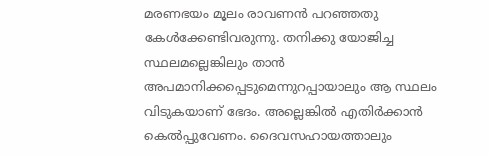മരണഭയം മൂലം രാവണന്‍ പറഞ്ഞതു കേള്‍ക്കേണ്ടിവരുന്നു. തനിക്കു യോജിച്ച സ്ഥലമല്ലെങ്കിലും താന്‍ അപമാനിക്കപ്പെടുമെന്നുറപ്പായാലും ആ സ്ഥലം വിടുകയാണ് ഭേദം. അല്ലെങ്കില്‍ എതിര്‍ക്കാന്‍ കെല്‍പ്പുവേണം. ദൈവസഹായത്താലും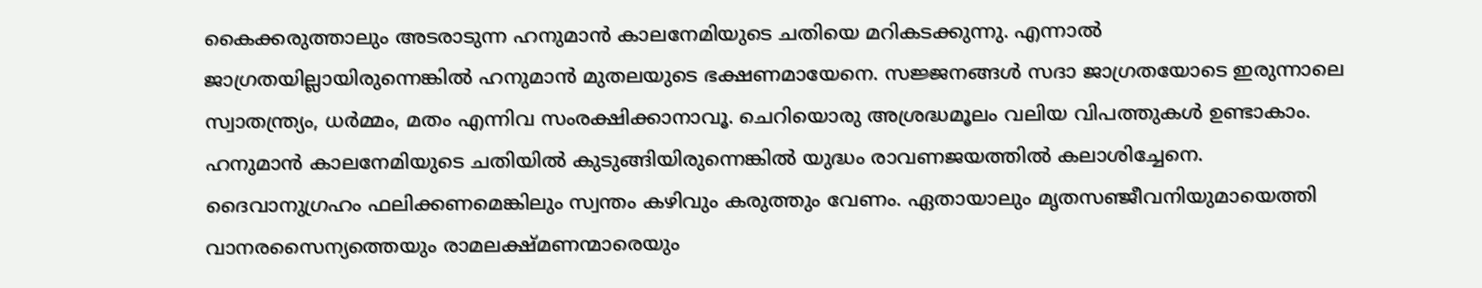കൈക്കരുത്താലും അടരാടുന്ന ഹനുമാന്‍ കാലനേമിയുടെ ചതിയെ മറികടക്കുന്നു. എന്നാല്‍ ജാഗ്രതയില്ലായിരുന്നെങ്കില്‍ ഹനുമാന്‍ മുതലയുടെ ഭക്ഷണമായേനെ. സജ്ജനങ്ങള്‍ സദാ ജാഗ്രതയോടെ ഇരുന്നാലെ സ്വാതന്ത്ര്യം, ധര്‍മ്മം, മതം എന്നിവ സംരക്ഷിക്കാനാവൂ. ചെറിയൊരു അശ്രദ്ധമൂലം വലിയ വിപത്തുകള്‍ ഉണ്ടാകാം. ഹനുമാന്‍ കാലനേമിയുടെ ചതിയില്‍ കുടുങ്ങിയിരുന്നെങ്കില്‍ യുദ്ധം രാവണജയത്തില്‍ കലാശിച്ചേനെ. ദൈവാനുഗ്രഹം ഫലിക്കണമെങ്കിലും സ്വന്തം കഴിവും കരുത്തും വേണം. ഏതായാലും മൃതസഞ്ജീവനിയുമായെത്തി വാനരസൈന്യത്തെയും രാമലക്ഷ്മണന്മാരെയും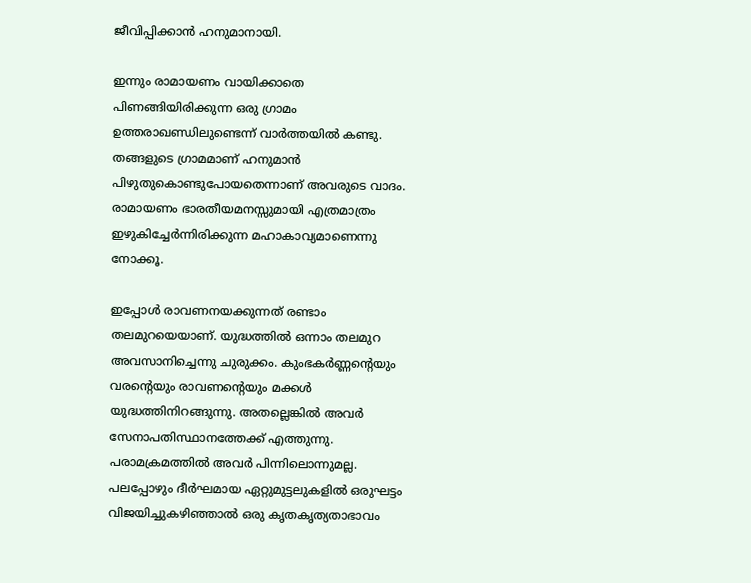ജീവിപ്പിക്കാന്‍ ഹനുമാനായി.

ഇന്നും രാമായണം വായിക്കാതെ പിണങ്ങിയിരിക്കുന്ന ഒരു ഗ്രാമം ഉത്തരാഖണ്ഡിലുണ്ടെന്ന് വാര്‍ത്തയില്‍ കണ്ടു. തങ്ങളുടെ ഗ്രാമമാണ് ഹനുമാന്‍ പിഴുതുകൊണ്ടുപോയതെന്നാണ് അവരുടെ വാദം. രാമായണം ഭാരതീയമനസ്സുമായി എത്രമാത്രം ഇഴുകിച്ചേര്‍ന്നിരിക്കുന്ന മഹാകാവ്യമാണെന്നു നോക്കൂ.

ഇപ്പോള്‍ രാവണനയക്കുന്നത് രണ്ടാം തലമുറയെയാണ്. യുദ്ധത്തില്‍ ഒന്നാം തലമുറ അവസാനിച്ചെന്നു ചുരുക്കം. കുംഭകര്‍ണ്ണന്റെയും വരന്റെയും രാവണന്റെയും മക്കള്‍ യുദ്ധത്തിനിറങ്ങുന്നു. അതല്ലെങ്കില്‍ അവര്‍ സേനാപതിസ്ഥാനത്തേക്ക് എത്തുന്നു. പരാമക്രമത്തില്‍ അവര്‍ പിന്നിലൊന്നുമല്ല. പലപ്പോഴും ദീര്‍ഘമായ ഏറ്റുമുട്ടലുകളില്‍ ഒരുഘട്ടം വിജയിച്ചുകഴിഞ്ഞാല്‍ ഒരു കൃതകൃത്യതാഭാവം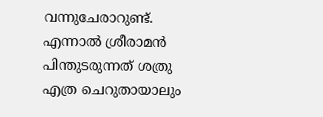വന്നുചേരാറുണ്ട്. എന്നാല്‍ ശ്രീരാമന്‍ പിന്തുടരുന്നത് ശത്രു എത്ര ചെറുതായാലും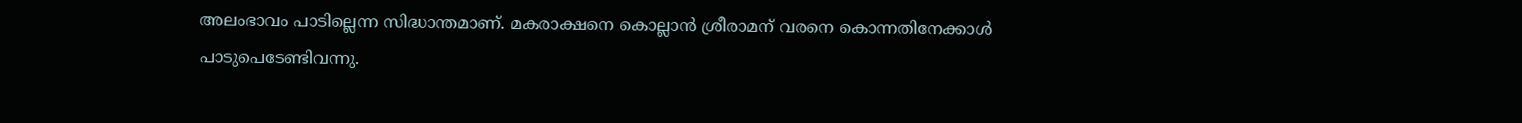അലംഭാവം പാടില്ലെന്ന സിദ്ധാന്തമാണ്. മകരാക്ഷനെ കൊല്ലാന്‍ ശ്രീരാമന് വരനെ കൊന്നതിനേക്കാള്‍ പാടുപെടേണ്ടിവന്നു.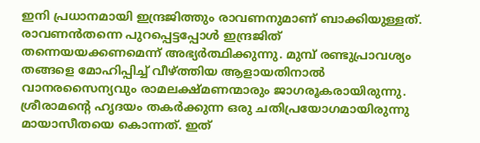ഇനി പ്രധാനമായി ഇന്ദ്രജിത്തും രാവണനുമാണ് ബാക്കിയുള്ളത്. രാവണന്‍തന്നെ പുറപ്പെട്ടപ്പോള്‍ ഇന്ദ്രജിത് തന്നെയയക്കണമെന്ന് അഭ്യര്‍ത്ഥിക്കുന്നു. മുമ്പ് രണ്ടുപ്രാവശ്യം തങ്ങളെ മോഹിപ്പിച്ച് വീഴ്‌ത്തിയ ആളായതിനാല്‍ വാനരസൈന്യവും രാമലക്ഷ്മണന്മാരും ജാഗരൂകരായിരുന്നു. ശ്രീരാമന്റെ ഹൃദയം തകര്‍ക്കുന്ന ഒരു ചതിപ്രയോഗമായിരുന്നു മായാസീതയെ കൊന്നത്. ഇത്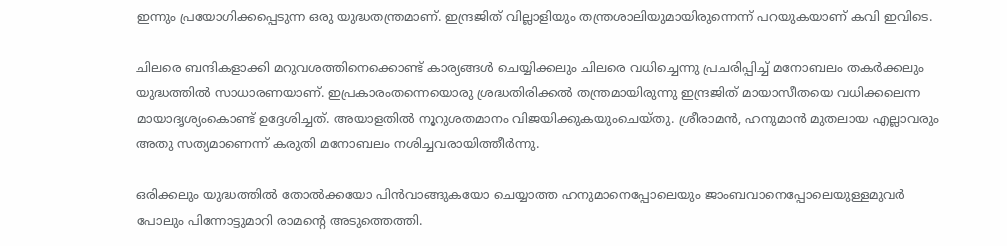ഇന്നും പ്രയോഗിക്കപ്പെടുന്ന ഒരു യുദ്ധതന്ത്രമാണ്. ഇന്ദ്രജിത് വില്ലാളിയും തന്ത്രശാലിയുമായിരുന്നെന്ന് പറയുകയാണ് കവി ഇവിടെ.

ചിലരെ ബന്ദികളാക്കി മറുവശത്തിനെക്കൊണ്ട് കാര്യങ്ങള്‍ ചെയ്യിക്കലും ചിലരെ വധിച്ചെന്നു പ്രചരിപ്പിച്ച് മനോബലം തകര്‍ക്കലും യുദ്ധത്തില്‍ സാധാരണയാണ്. ഇപ്രകാരംതന്നെയൊരു ശ്രദ്ധതിരിക്കല്‍ തന്ത്രമായിരുന്നു ഇന്ദ്രജിത് മായാസീതയെ വധിക്കലെന്ന മായാദൃശ്യംകൊണ്ട് ഉദ്ദേശിച്ചത്. അയാളതില്‍ നൂറുശതമാനം വിജയിക്കുകയുംചെയ്തു. ശ്രീരാമന്‍, ഹനുമാന്‍ മുതലായ എല്ലാവരും അതു സത്യമാണെന്ന് കരുതി മനോബലം നശിച്ചവരായിത്തീര്‍ന്നു.

ഒരിക്കലും യുദ്ധത്തില്‍ തോല്‍ക്കയോ പിന്‍വാങ്ങുകയോ ചെയ്യാത്ത ഹനുമാനെപ്പോലെയും ജാംബവാനെപ്പോലെയുള്ളമുവര്‍ പോലും പിന്നോട്ടുമാറി രാമന്റെ അടുത്തെത്തി.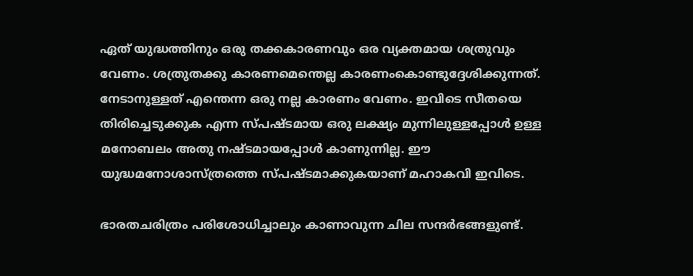ഏത് യുദ്ധത്തിനും ഒരു തക്കകാരണവും ഒര വ്യക്തമായ ശത്രുവും വേണം. ശത്രുതക്കു കാരണമെന്തെല്ല കാരണംകൊണ്ടുദ്ദേശിക്കുന്നത്. നേടാനുള്ളത് എന്തെന്ന ഒരു നല്ല കാരണം വേണം. ഇവിടെ സീതയെ തിരിച്ചെടുക്കുക എന്ന സ്പഷ്ടമായ ഒരു ലക്ഷ്യം മുന്നിലുള്ളപ്പോള്‍ ഉള്ള മനോബലം അതു നഷ്ടമായപ്പോള്‍ കാണുന്നില്ല. ഈ യുദ്ധമനോശാസ്ത്രത്തെ സ്പഷ്ടമാക്കുകയാണ് മഹാകവി ഇവിടെ.

ഭാരതചരിത്രം പരിശോധിച്ചാലും കാണാവുന്ന ചില സന്ദര്‍ഭങ്ങളുണ്ട്.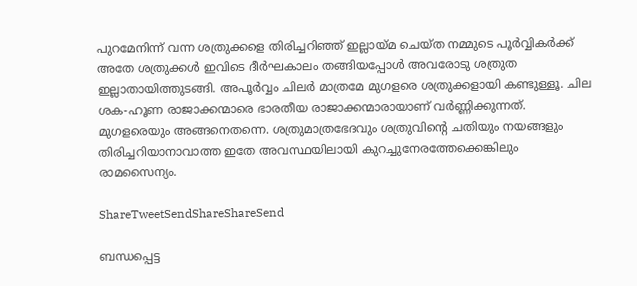പുറമേനിന്ന് വന്ന ശത്രുക്കളെ തിരിച്ചറിഞ്ഞ് ഇല്ലായ്‌മ ചെയ്ത നമ്മുടെ പൂര്‍വ്വികര്‍ക്ക് അതേ ശത്രുക്കള്‍ ഇവിടെ ദീര്‍ഘകാലം തങ്ങിയപ്പോള്‍ അവരോടു ശത്രുത ഇല്ലാതായിത്തുടങ്ങി. അപൂര്‍വ്വം ചിലര്‍ മാത്രമേ മുഗളരെ ശത്രുക്കളായി കണ്ടുള്ളൂ. ചില ശക-ഹൂണ രാജാക്കന്മാരെ ഭാരതീയ രാജാക്കന്മാരായാണ് വര്‍ണ്ണിക്കുന്നത്. മുഗളരെയും അങ്ങനെതന്നെ. ശത്രുമാത്രഭേദവും ശത്രുവിന്റെ ചതിയും നയങ്ങളും തിരിച്ചറിയാനാവാത്ത ഇതേ അവസ്ഥയിലായി കുറച്ചുനേരത്തേക്കെങ്കിലും രാമസൈന്യം.

ShareTweetSendShareShareSend

ബന്ധപ്പെട്ട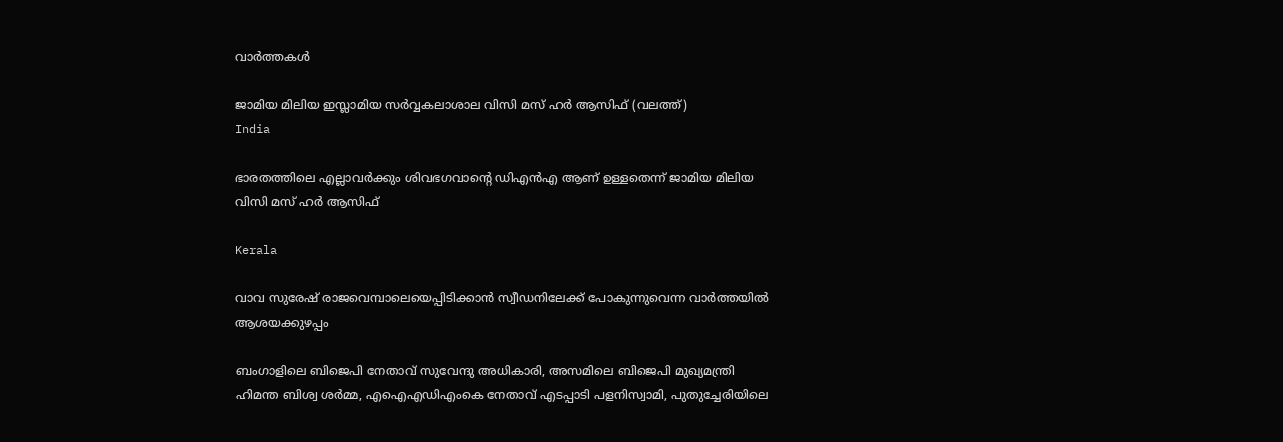വാര്‍ത്തകള്‍

ജാമിയ മിലിയ ഇസ്ലാമിയ സര്‍വ്വകലാശാല വിസി മസ് ഹര്‍ ആസിഫ് (വലത്ത്)
India

ഭാരതത്തിലെ എല്ലാവര്‍ക്കും ശിവഭഗവാന്റെ ഡിഎന്‍എ ആണ് ഉള്ളതെന്ന് ജാമിയ മിലിയ വിസി മസ് ഹര്‍ ആസിഫ്

Kerala

വാവ സുരേഷ് രാജവെമ്പാലെയെപ്പിടിക്കാന്‍ സ്വീഡനിലേക്ക് പോകുന്നുവെന്ന വാര്‍ത്തയില്‍ ആശയക്കുഴപ്പം

ബംഗാളിലെ ബിജെപി നേതാവ് സുവേന്ദു അധികാരി, അസമിലെ ബിജെപി മുഖ്യമന്ത്രി ഹിമന്ത ബിശ്വ ശര്‍മ്മ, എഐഎഡിഎംകെ നേതാവ് എടപ്പാടി പളനിസ്വാമി, പുതുച്ചേരിയിലെ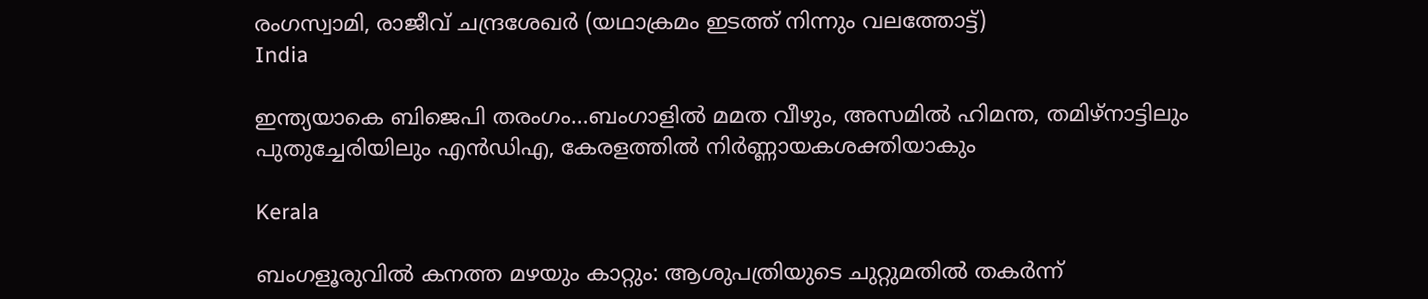രംഗസ്വാമി, രാജീവ് ചന്ദ്രശേഖര്‍ (യഥാക്രമം ഇടത്ത് നിന്നും വലത്തോട്ട്)
India

ഇന്ത്യയാകെ ബിജെപി തരംഗം…ബംഗാളില്‍ മമത വീഴും, അസമില്‍ ഹിമന്ത, തമിഴ്നാട്ടിലും പുതുച്ചേരിയിലും എന്‍ഡിഎ, കേരളത്തില്‍ നിര്‍ണ്ണായകശക്തിയാകും

Kerala

ബംഗളൂരുവില്‍ കനത്ത മഴയും കാറ്റും: ആശുപത്രിയുടെ ചുറ്റുമതില്‍ തകര്‍ന്ന്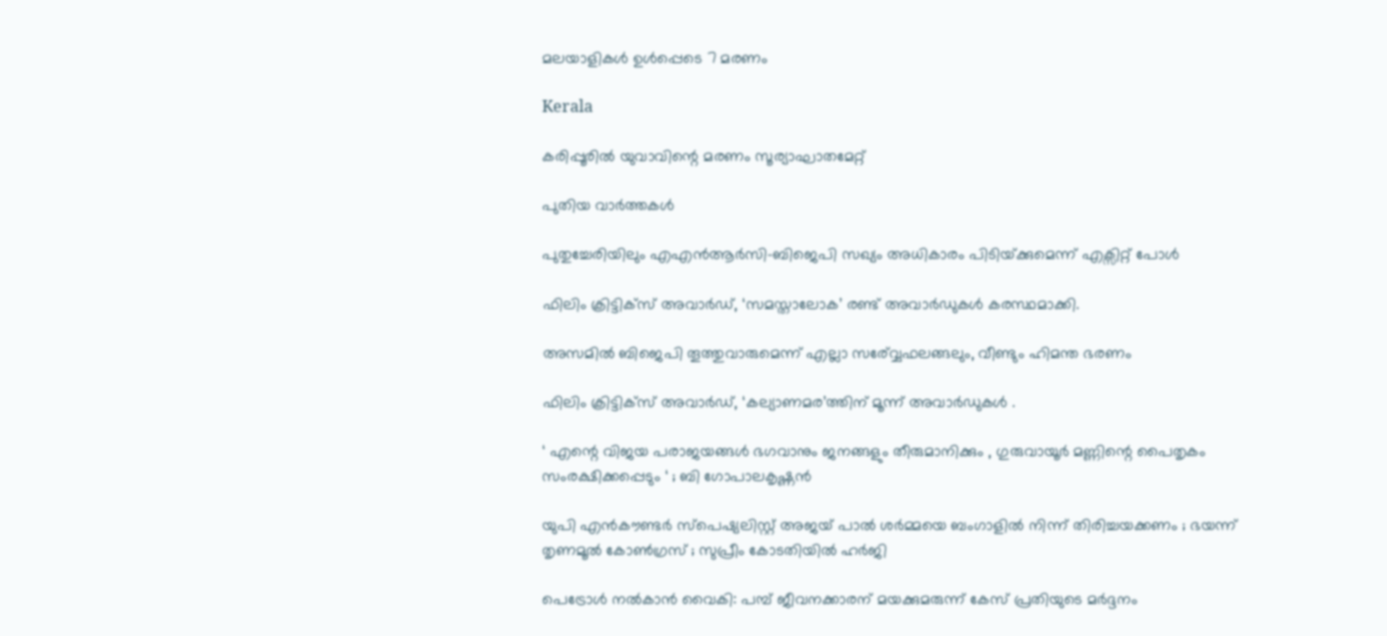മലയാളികള്‍ ഉള്‍പ്പെടെ 7 മരണം

Kerala

കരിപ്പൂരില്‍ യുവാവിന്റെ മരണം സൂര്യാഘാതമേറ്റ്

പുതിയ വാര്‍ത്തകള്‍

പുതുച്ചേരിയിലും എഎന്‍ആര്‍സി-ബിജെപി സഖ്യം അധികാരം പിടിയ്‌ക്കുമെന്ന് എക്സിറ്റ് പോള്‍

ഫിലിം ക്രിട്ടിക്സ് അവാർഡ്, ‘സമസ്താലോക’ രണ്ട് അവാർഡുകൾ കരസ്ഥമാക്കി.

അസമില്‍ ബിജെപി തൂത്തുവാരുമെന്ന് എല്ലാ സര‍്വ്വേഫലങ്ങലും, വീണ്ടും ഹിമന്ത ഭരണം

ഫിലിം ക്രിട്ടിക്സ് അവാർഡ്, ‘കല്യാണമര’ത്തിന് മൂന്ന് അവാർഡുകൾ .

‘ എന്റെ വിജയ പരാജയങ്ങൾ ഭഗവാനും ജനങ്ങളും തീരുമാനിക്കും , ഗുരുവായൂർ മണ്ണിന്റെ പൈതൃകം സംരക്ഷിക്കപ്പെടും ‘ ; ബി ഗോപാലകൃഷ്ണൻ

യുപി എൻകൗണ്ടർ സ്പെഷ്യലിസ്റ്റ് അജയ് പാൽ ശർമ്മയെ ബംഗാളിൽ നിന്ന് തിരിച്ചയക്കണം ; ഭയന്ന് തൃണമൂൽ കോൺഗ്രസ് ; സുപ്രീം കോടതിയിൽ ഹർജി

പെട്രോള്‍ നല്‍കാന്‍ വൈകി: പമ്പ് ജീവനക്കാരന് മയക്കുമരുന്ന് കേസ് പ്രതിയുടെ മര്‍ദ്ദനം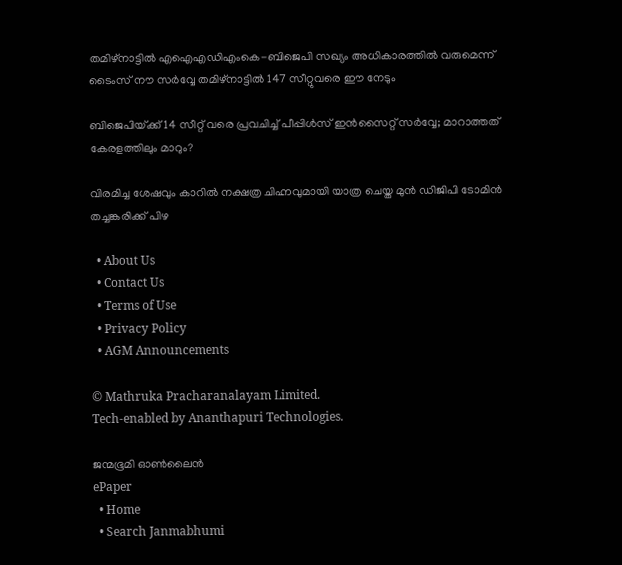തമിഴ്നാട്ടില്‍ എഐഎഡിഎംകെ-ബിജെപി സഖ്യം അധികാരത്തില്‍ വരുമെന്ന് ടൈംസ് നൗ സര്‍വ്വേ തമിഴ്നാട്ടില്‍ 147 സീറ്റുവരെ ഈ നേടും

ബിജെപിയ്‌ക്ക് 14 സീറ്റ് വരെ പ്രവചിച്ച് പീപ്പിള്‍സ് ഇന്‍സൈറ്റ് സര്‍വ്വേ; മാറാത്തത് കേരളത്തിലും മാറും?

വിരമിച്ച ശേഷവും കാറില്‍ നക്ഷത്ര ചിഹ്നവുമായി യാത്ര ചെയ്ത മുന്‍ ഡിജിപി ടോമിന്‍ തച്ചങ്കരിക്ക് പിഴ

  • About Us
  • Contact Us
  • Terms of Use
  • Privacy Policy
  • AGM Announcements

© Mathruka Pracharanalayam Limited.
Tech-enabled by Ananthapuri Technologies.

ജന്മഭൂമി ഓണ്‍ലൈന്‍
ePaper
  • Home
  • Search Janmabhumi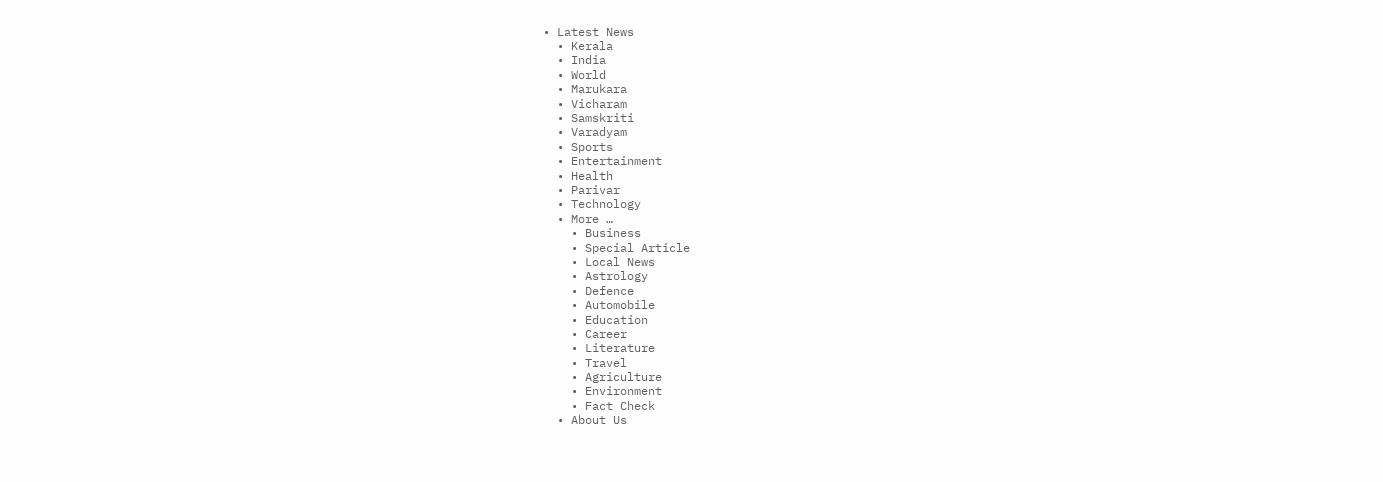• Latest News
  • Kerala
  • India
  • World
  • Marukara
  • Vicharam
  • Samskriti
  • Varadyam
  • Sports
  • Entertainment
  • Health
  • Parivar
  • Technology
  • More …
    • Business
    • Special Article
    • Local News
    • Astrology
    • Defence
    • Automobile
    • Education
    • Career
    • Literature
    • Travel
    • Agriculture
    • Environment
    • Fact Check
  • About Us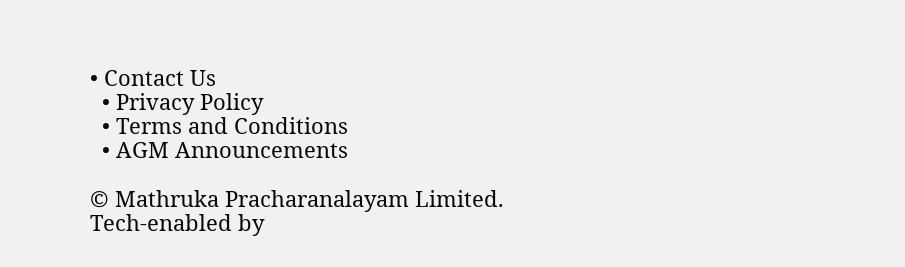• Contact Us
  • Privacy Policy
  • Terms and Conditions
  • AGM Announcements

© Mathruka Pracharanalayam Limited.
Tech-enabled by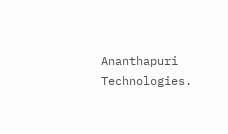Ananthapuri Technologies.